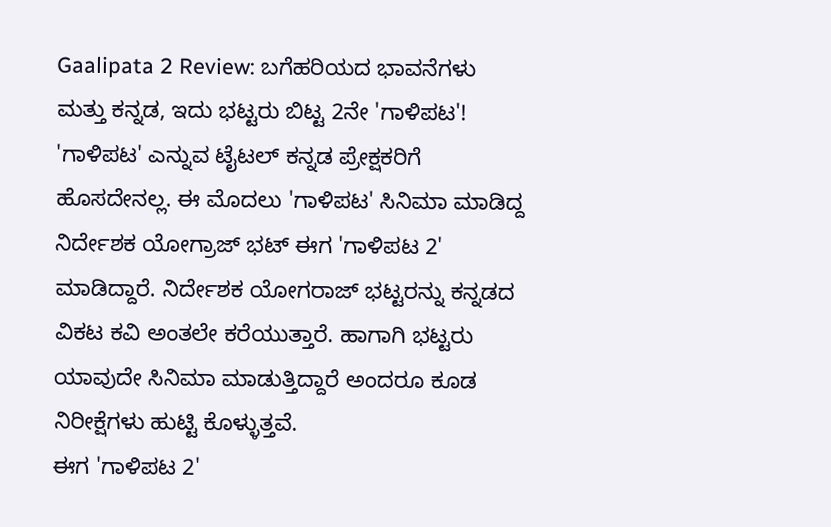Gaalipata 2 Review: ಬಗೆಹರಿಯದ ಭಾವನೆಗಳು ಮತ್ತು ಕನ್ನಡ, ಇದು ಭಟ್ಟರು ಬಿಟ್ಟ 2ನೇ 'ಗಾಳಿಪಟ'!
'ಗಾಳಿಪಟ' ಎನ್ನುವ ಟೈಟಲ್ ಕನ್ನಡ ಪ್ರೇಕ್ಷಕರಿಗೆ ಹೊಸದೇನಲ್ಲ. ಈ ಮೊದಲು 'ಗಾಳಿಪಟ' ಸಿನಿಮಾ ಮಾಡಿದ್ದ ನಿರ್ದೇಶಕ ಯೋಗ್ರಾಜ್ ಭಟ್ ಈಗ 'ಗಾಳಿಪಟ 2' ಮಾಡಿದ್ದಾರೆ. ನಿರ್ದೇಶಕ ಯೋಗರಾಜ್ ಭಟ್ಟರನ್ನು ಕನ್ನಡದ ವಿಕಟ ಕವಿ ಅಂತಲೇ ಕರೆಯುತ್ತಾರೆ. ಹಾಗಾಗಿ ಭಟ್ಟರು ಯಾವುದೇ ಸಿನಿಮಾ ಮಾಡುತ್ತಿದ್ದಾರೆ ಅಂದರೂ ಕೂಡ ನಿರೀಕ್ಷೆಗಳು ಹುಟ್ಟಿ ಕೊಳ್ಳುತ್ತವೆ.
ಈಗ 'ಗಾಳಿಪಟ 2'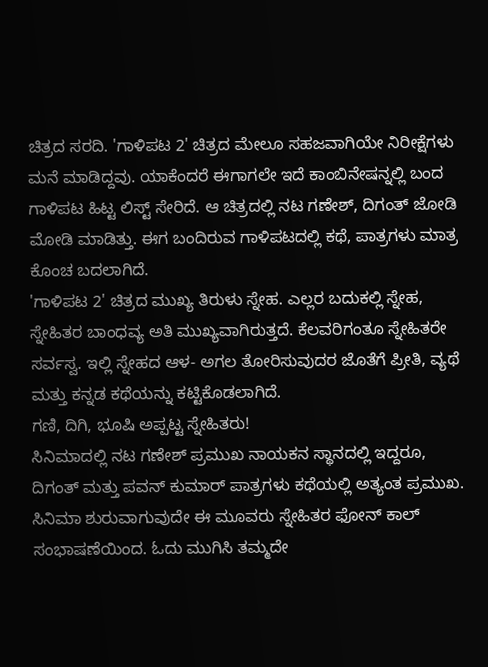ಚಿತ್ರದ ಸರದಿ. 'ಗಾಳಿಪಟ 2' ಚಿತ್ರದ ಮೇಲೂ ಸಹಜವಾಗಿಯೇ ನಿರೀಕ್ಷೆಗಳು ಮನೆ ಮಾಡಿದ್ದವು. ಯಾಕೆಂದರೆ ಈಗಾಗಲೇ ಇದೆ ಕಾಂಬಿನೇಷನ್ನಲ್ಲಿ ಬಂದ ಗಾಳಿಪಟ ಹಿಟ್ಟ ಲಿಸ್ಟ್ ಸೇರಿದೆ. ಆ ಚಿತ್ರದಲ್ಲಿ ನಟ ಗಣೇಶ್, ದಿಗಂತ್ ಜೋಡಿ ಮೋಡಿ ಮಾಡಿತ್ತು. ಈಗ ಬಂದಿರುವ ಗಾಳಿಪಟದಲ್ಲಿ ಕಥೆ, ಪಾತ್ರಗಳು ಮಾತ್ರ ಕೊಂಚ ಬದಲಾಗಿದೆ.
'ಗಾಳಿಪಟ 2' ಚಿತ್ರದ ಮುಖ್ಯ ತಿರುಳು ಸ್ನೇಹ. ಎಲ್ಲರ ಬದುಕಲ್ಲಿ ಸ್ನೇಹ, ಸ್ನೇಹಿತರ ಬಾಂಧವ್ಯ ಅತಿ ಮುಖ್ಯವಾಗಿರುತ್ತದೆ. ಕೆಲವರಿಗಂತೂ ಸ್ನೇಹಿತರೇ ಸರ್ವಸ್ವ. ಇಲ್ಲಿ ಸ್ನೇಹದ ಆಳ- ಅಗಲ ತೋರಿಸುವುದರ ಜೊತೆಗೆ ಪ್ರೀತಿ, ವ್ಯಥೆ ಮತ್ತು ಕನ್ನಡ ಕಥೆಯನ್ನು ಕಟ್ಟಿಕೊಡಲಾಗಿದೆ.
ಗಣಿ, ದಿಗಿ, ಭೂಷಿ ಅಪ್ಪಟ್ಟ ಸ್ನೇಹಿತರು!
ಸಿನಿಮಾದಲ್ಲಿ ನಟ ಗಣೇಶ್ ಪ್ರಮುಖ ನಾಯಕನ ಸ್ಥಾನದಲ್ಲಿ ಇದ್ದರೂ, ದಿಗಂತ್ ಮತ್ತು ಪವನ್ ಕುಮಾರ್ ಪಾತ್ರಗಳು ಕಥೆಯಲ್ಲಿ ಅತ್ಯಂತ ಪ್ರಮುಖ. ಸಿನಿಮಾ ಶುರುವಾಗುವುದೇ ಈ ಮೂವರು ಸ್ನೇಹಿತರ ಫೋನ್ ಕಾಲ್ ಸಂಭಾಷಣೆಯಿಂದ. ಓದು ಮುಗಿಸಿ ತಮ್ಮದೇ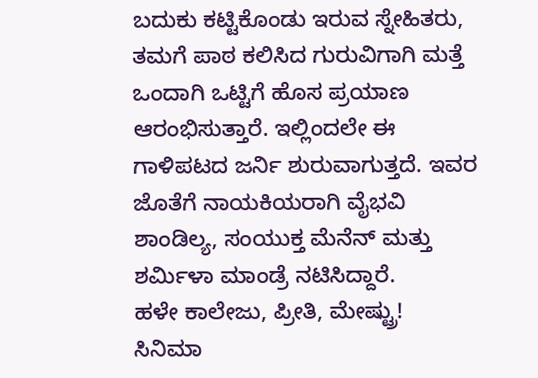ಬದುಕು ಕಟ್ಟಿಕೊಂಡು ಇರುವ ಸ್ನೇಹಿತರು, ತಮಗೆ ಪಾಠ ಕಲಿಸಿದ ಗುರುವಿಗಾಗಿ ಮತ್ತೆ ಒಂದಾಗಿ ಒಟ್ಟಿಗೆ ಹೊಸ ಪ್ರಯಾಣ ಆರಂಭಿಸುತ್ತಾರೆ. ಇಲ್ಲಿಂದಲೇ ಈ ಗಾಳಿಪಟದ ಜರ್ನಿ ಶುರುವಾಗುತ್ತದೆ. ಇವರ ಜೊತೆಗೆ ನಾಯಕಿಯರಾಗಿ ವೈಭವಿ ಶಾಂಡಿಲ್ಯ, ಸಂಯುಕ್ತ ಮೆನೆನ್ ಮತ್ತು ಶರ್ಮಿಳಾ ಮಾಂಡ್ರೆ ನಟಿಸಿದ್ದಾರೆ.
ಹಳೇ ಕಾಲೇಜು, ಪ್ರೀತಿ, ಮೇಷ್ಟ್ರು!
ಸಿನಿಮಾ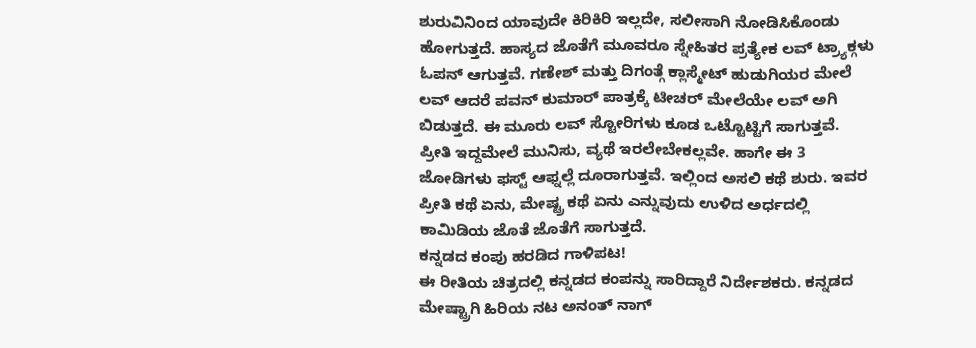ಶುರುವಿನಿಂದ ಯಾವುದೇ ಕಿರಿಕಿರಿ ಇಲ್ಲದೇ, ಸಲೀಸಾಗಿ ನೋಡಿಸಿಕೊಂಡು ಹೋಗುತ್ತದೆ. ಹಾಸ್ಯದ ಜೊತೆಗೆ ಮೂವರೂ ಸ್ನೇಹಿತರ ಪ್ರತ್ಯೇಕ ಲವ್ ಟ್ರ್ಯಾಕ್ಗಳು ಓಪನ್ ಆಗುತ್ತವೆ. ಗಣೇಶ್ ಮತ್ತು ದಿಗಂತ್ಗೆ ಕ್ಲಾಸ್ಮೇಟ್ ಹುಡುಗಿಯರ ಮೇಲೆ ಲವ್ ಆದರೆ ಪವನ್ ಕುಮಾರ್ ಪಾತ್ರಕ್ಕೆ ಟೀಚರ್ ಮೇಲೆಯೇ ಲವ್ ಅಗಿ ಬಿಡುತ್ತದೆ. ಈ ಮೂರು ಲವ್ ಸ್ಟೋರಿಗಳು ಕೂಡ ಒಟ್ಟೊಟ್ಟಿಗೆ ಸಾಗುತ್ತವೆ. ಪ್ರೀತಿ ಇದ್ದಮೇಲೆ ಮುನಿಸು, ವ್ಯಥೆ ಇರಲೇಬೇಕಲ್ಲವೇ. ಹಾಗೇ ಈ 3 ಜೋಡಿಗಳು ಫಸ್ಟ್ ಆಫ್ನಲ್ಲೆ ದೂರಾಗುತ್ತವೆ. ಇಲ್ಲಿಂದ ಅಸಲಿ ಕಥೆ ಶುರು. ಇವರ ಪ್ರೀತಿ ಕಥೆ ಏನು, ಮೇಷ್ಟ್ರ ಕಥೆ ಏನು ಎನ್ನುವುದು ಉಳಿದ ಅರ್ಧದಲ್ಲಿ ಕಾಮಿಡಿಯ ಜೊತೆ ಜೊತೆಗೆ ಸಾಗುತ್ತದೆ.
ಕನ್ನಡದ ಕಂಪು ಹರಡಿದ ಗಾಳಿಪಟ!
ಈ ರೀತಿಯ ಚಿತ್ರದಲ್ಲಿ ಕನ್ನಡದ ಕಂಪನ್ನು ಸಾರಿದ್ದಾರೆ ನಿರ್ದೇಶಕರು. ಕನ್ನಡದ ಮೇಷ್ಟ್ರಾಗಿ ಹಿರಿಯ ನಟ ಅನಂತ್ ನಾಗ್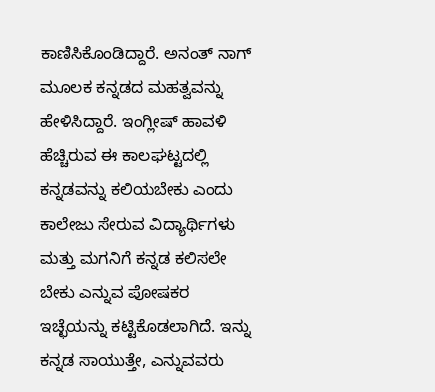ಕಾಣಿಸಿಕೊಂಡಿದ್ದಾರೆ. ಅನಂತ್ ನಾಗ್ ಮೂಲಕ ಕನ್ನಡದ ಮಹತ್ವವನ್ನು ಹೇಳಿಸಿದ್ದಾರೆ. ಇಂಗ್ಲೀಷ್ ಹಾವಳಿ ಹೆಚ್ಚಿರುವ ಈ ಕಾಲಘಟ್ಟದಲ್ಲಿ ಕನ್ನಡವನ್ನು ಕಲಿಯಬೇಕು ಎಂದು ಕಾಲೇಜು ಸೇರುವ ವಿದ್ಯಾರ್ಥಿಗಳು ಮತ್ತು ಮಗನಿಗೆ ಕನ್ನಡ ಕಲಿಸಲೇ ಬೇಕು ಎನ್ನುವ ಪೋಷಕರ ಇಚ್ಛೆಯನ್ನು ಕಟ್ಟಿಕೊಡಲಾಗಿದೆ. ಇನ್ನು ಕನ್ನಡ ಸಾಯುತ್ತೇ, ಎನ್ನುವವರು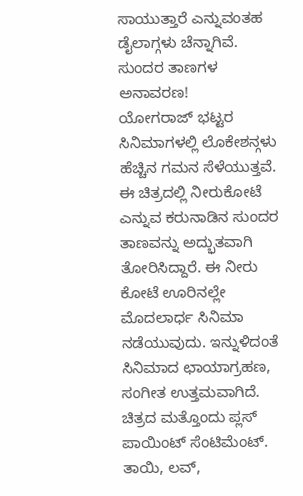ಸಾಯುತ್ತಾರೆ ಎನ್ನುವಂತಹ ಡೈಲಾಗ್ಗಳು ಚೆನ್ನಾಗಿವೆ.
ಸುಂದರ ತಾಣಗಳ ಅನಾವರಣ!
ಯೋಗರಾಜ್ ಭಟ್ಟರ ಸಿನಿಮಾಗಳಲ್ಲಿ ಲೊಕೇಶನ್ಗಳು ಹೆಚ್ಚಿನ ಗಮನ ಸೆಳೆಯುತ್ತವೆ. ಈ ಚಿತ್ರದಲ್ಲಿ ನೀರುಕೋಟೆ ಎನ್ನುವ ಕರುನಾಡಿನ ಸುಂದರ ತಾಣವನ್ನು ಅದ್ಭುತವಾಗಿ ತೋರಿಸಿದ್ದಾರೆ. ಈ ನೀರು ಕೋಟೆ ಊರಿನಲ್ಲೇ ಮೊದಲಾರ್ಧ ಸಿನಿಮಾ ನಡೆಯುವುದು. ಇನ್ನುಳಿದಂತೆ ಸಿನಿಮಾದ ಛಾಯಾಗ್ರಹಣ, ಸಂಗೀತ ಉತ್ತಮವಾಗಿದೆ. ಚಿತ್ರದ ಮತ್ತೊಂದು ಪ್ಲಸ್ ಪಾಯಿಂಟ್ ಸೆಂಟಿಮೆಂಟ್. ತಾಯಿ, ಲವ್,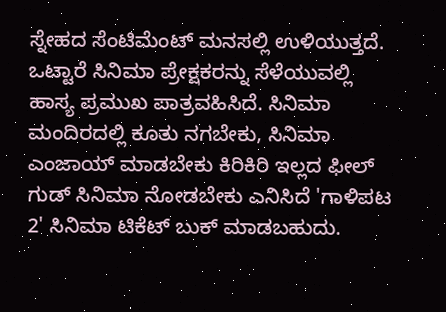ಸ್ನೇಹದ ಸೆಂಟಿಮೆಂಟ್ ಮನಸಲ್ಲಿ ಉಳಿಯುತ್ತದೆ. ಒಟ್ಟಾರೆ ಸಿನಿಮಾ ಪ್ರೇಕ್ಷಕರನ್ನು ಸೆಳೆಯುವಲ್ಲಿ ಹಾಸ್ಯ ಪ್ರಮುಖ ಪಾತ್ರವಹಿಸಿದೆ. ಸಿನಿಮಾ ಮಂದಿರದಲ್ಲಿ ಕೂತು ನಗಬೇಕು, ಸಿನಿಮಾ ಎಂಜಾಯ್ ಮಾಡಬೇಕು ಕಿರಿಕಿರಿ ಇಲ್ಲದ ಫೀಲ್ ಗುಡ್ ಸಿನಿಮಾ ನೋಡಬೇಕು ಎನಿಸಿದೆ 'ಗಾಳಿಪಟ 2' ಸಿನಿಮಾ ಟಿಕೆಟ್ ಬುಕ್ ಮಾಡಬಹುದು.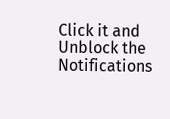Click it and Unblock the Notifications